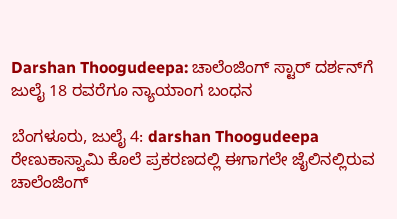Darshan Thoogudeepa: ಚಾಲೆಂಜಿಂಗ್‌ ಸ್ಟಾರ್‌ ದರ್ಶನ್‌ಗೆ ಜುಲೈ 18 ರವರೆಗೂ ನ್ಯಾಯಾಂಗ ಬಂಧನ

ಬೆಂಗಳೂರು, ಜುಲೈ 4: darshan Thoogudeepa ರೇಣುಕಾಸ್ವಾಮಿ ಕೊಲೆ ಪ್ರಕರಣದಲ್ಲಿ ಈಗಾಗಲೇ ಜೈಲಿನಲ್ಲಿರುವ ಚಾಲೆಂಜಿಂಗ್‌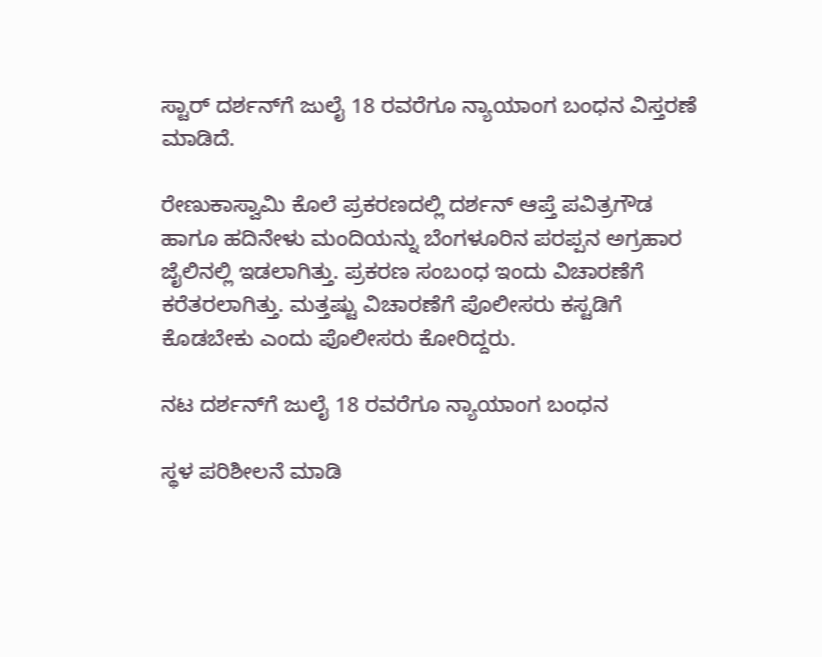ಸ್ಟಾರ್‌ ದರ್ಶನ್‌ಗೆ ಜುಲೈ 18 ರವರೆಗೂ ನ್ಯಾಯಾಂಗ ಬಂಧನ ವಿಸ್ತರಣೆ ಮಾಡಿದೆ.

ರೇಣುಕಾಸ್ವಾಮಿ ಕೊಲೆ ಪ್ರಕರಣದಲ್ಲಿ ದರ್ಶನ್‌ ಆಪ್ತೆ ಪವಿತ್ರಗೌಡ ಹಾಗೂ ಹದಿನೇಳು ಮಂದಿಯನ್ನು ಬೆಂಗಳೂರಿನ ಪರಪ್ಪನ ಅಗ್ರಹಾರ ಜೈಲಿನಲ್ಲಿ ಇಡಲಾಗಿತ್ತು. ಪ್ರಕರಣ ಸಂಬಂಧ ಇಂದು ವಿಚಾರಣೆಗೆ ಕರೆತರಲಾಗಿತ್ತು. ಮತ್ತಷ್ಟು ವಿಚಾರಣೆಗೆ ಪೊಲೀಸರು ಕಸ್ಟಡಿಗೆ ಕೊಡಬೇಕು ಎಂದು ಪೊಲೀಸರು ಕೋರಿದ್ದರು.

ನಟ ದರ್ಶನ್‌ಗೆ ಜುಲೈ 18 ರವರೆಗೂ ನ್ಯಾಯಾಂಗ ಬಂಧನ

ಸ್ಥಳ ಪರಿಶೀಲನೆ ಮಾಡಿ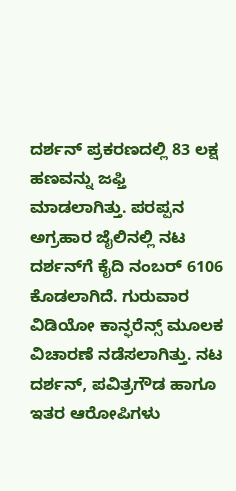ದರ್ಶನ್‌ ಪ್ರಕರಣದಲ್ಲಿ 83 ಲಕ್ಷ ಹಣವನ್ನು ಜಫ್ತಿ ಮಾಡಲಾಗಿತ್ತು. ಪರಪ್ಪನ ಅಗ್ರಹಾರ ಜೈಲಿನಲ್ಲಿ ನಟ ದರ್ಶನ್‌ಗೆ ಕೈದಿ ನಂಬರ್ 6106 ಕೊಡಲಾಗಿದೆ. ಗುರುವಾರ ವಿಡಿಯೋ ಕಾನ್ಫರೆನ್ಸ್‌ ಮೂಲಕ ವಿಚಾರಣೆ ನಡೆಸಲಾಗಿತ್ತು. ನಟ ದರ್ಶನ್‌, ಪವಿತ್ರಗೌಡ ಹಾಗೂ ಇತರ ಆರೋಪಿಗಳು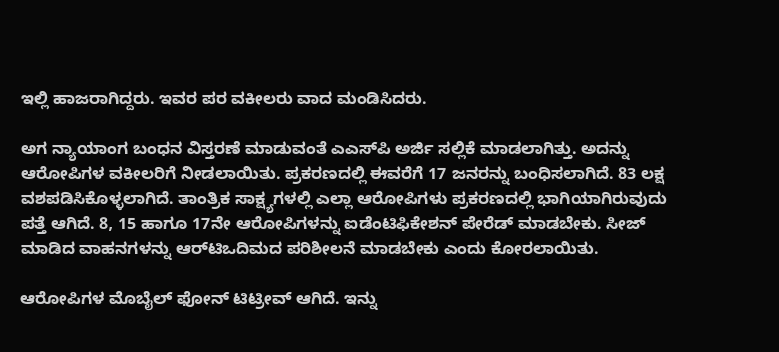ಇಲ್ಲಿ ಹಾಜರಾಗಿದ್ದರು. ಇವರ ಪರ ವಕೀಲರು ವಾದ ಮಂಡಿಸಿದರು.

ಅಗ ನ್ಯಾಯಾಂಗ ಬಂಧನ ವಿಸ್ತರಣೆ ಮಾಡುವಂತೆ ಎಎಸ್‌ಪಿ ಅರ್ಜಿ ಸಲ್ಲಿಕೆ ಮಾಡಲಾಗಿತ್ತು. ಅದನ್ನು ಆರೋಪಿಗಳ ವಕೀಲರಿಗೆ ನೀಡಲಾಯಿತು. ಪ್ರಕರಣದಲ್ಲಿ ಈವರೆಗೆ 17 ಜನರನ್ನು ಬಂಧಿಸಲಾಗಿದೆ. 83 ಲಕ್ಷ ವಶಪಡಿಸಿಕೊಳ್ಳಲಾಗಿದೆ. ತಾಂತ್ರಿಕ ಸಾಕ್ಷ್ಯಗಳಲ್ಲಿ ಎಲ್ಲಾ ಆರೋಪಿಗಳು ಪ್ರಕರಣದಲ್ಲಿ ಭಾಗಿಯಾಗಿರುವುದು ಪತ್ತೆ ಆಗಿದೆ. 8, 15 ಹಾಗೂ 17ನೇ ಆರೋಪಿಗಳನ್ನು ಐಡೆಂಟಿಫಿಕೇಶನ್‌ ಪೇರೆಡ್‌ ಮಾಡಬೇಕು. ಸೀಜ್‌ ಮಾಡಿದ ವಾಹನಗಳನ್ನು ಆರ್‌ಟಿಒದಿಮದ ಪರಿಶೀಲನೆ ಮಾಡಬೇಕು ಎಂದು ಕೋರಲಾಯಿತು.

ಆರೋಪಿಗಳ ಮೊಬೈಲ್‌ ಫೋನ್‌ ಟಿಟ್ರೀವ್‌ ಆಗಿದೆ. ಇನ್ನು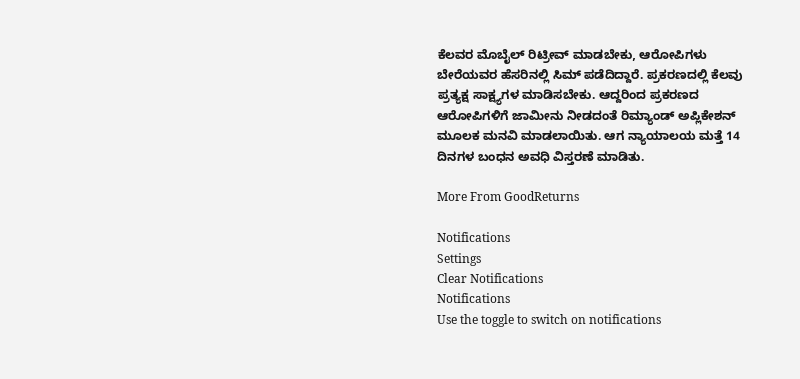ಕೆಲವರ ಮೊಬೈಲ್‌ ರಿಟ್ರೀವ್ ಮಾಡಬೇಕು, ಆರೋಪಿಗಳು ಬೇರೆಯವರ ಹೆಸರಿನಲ್ಲಿ ಸಿಮ್ ಪಡೆದಿದ್ದಾರೆ. ಪ್ರಕರಣದಲ್ಲಿ ಕೆಲವು ಪ್ರತ್ಯಕ್ಷ ಸಾಕ್ಷ್ಯಗಳ ಮಾಡಿಸಬೇಕು. ಆದ್ದರಿಂದ ಪ್ರಕರಣದ ಆರೋಪಿಗಳಿಗೆ ಜಾಮೀನು ನೀಡದಂತೆ ರಿಮ್ಯಾಂಡ್‌ ಅಪ್ಲಿಕೇಶನ್‌ ಮೂಲಕ ಮನವಿ ಮಾಡಲಾಯಿತು. ಆಗ ನ್ಯಾಯಾಲಯ ಮತ್ತೆ 14 ದಿನಗಳ ಬಂಧನ ಅವಧಿ ವಿಸ್ತರಣೆ ಮಾಡಿತು.

More From GoodReturns

Notifications
Settings
Clear Notifications
Notifications
Use the toggle to switch on notifications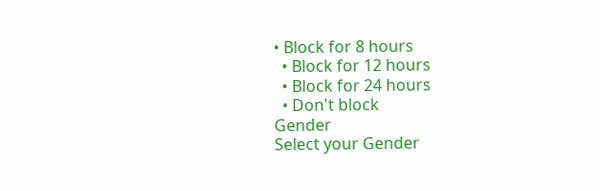• Block for 8 hours
  • Block for 12 hours
  • Block for 24 hours
  • Don't block
Gender
Select your Gender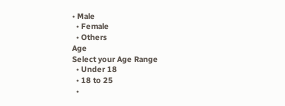• Male
  • Female
  • Others
Age
Select your Age Range
  • Under 18
  • 18 to 25
  •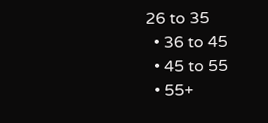26 to 35
  • 36 to 45
  • 45 to 55
  • 55+